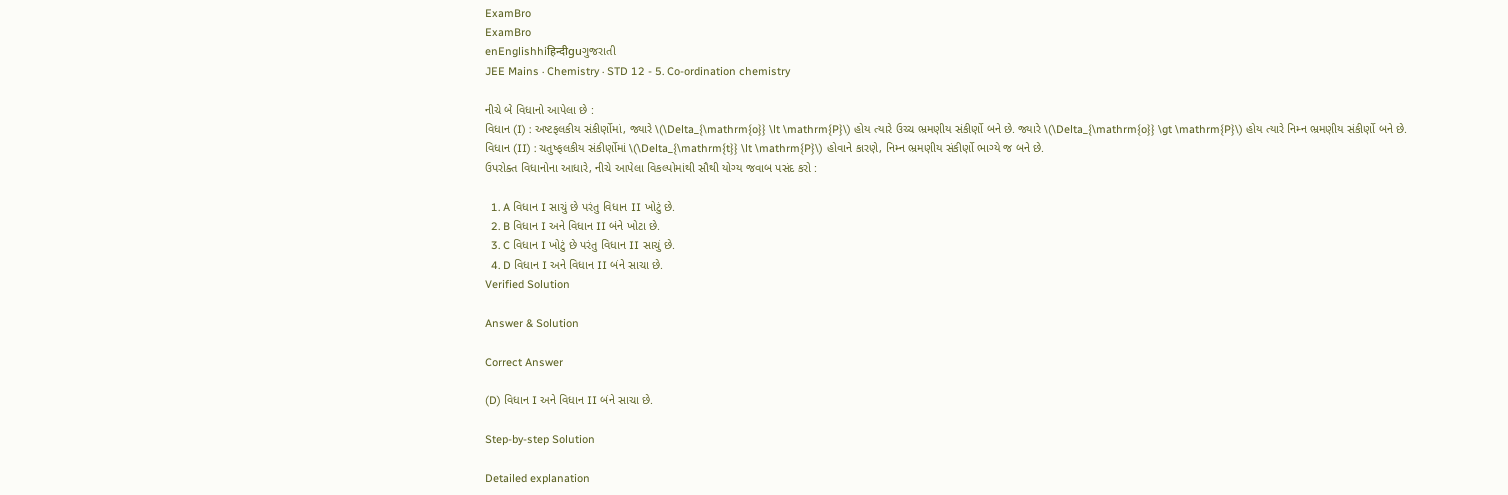ExamBro
ExamBro
enEnglishhiहिन्दीguગુજરાતી
JEE Mains · Chemistry · STD 12 - 5. Co-ordination chemistry

નીચે બે વિધાનો આપેલા છે :
વિધાન (I) : અષ્ટફલકીય સંકીર્ણોમાં, જ્યારે \(\Delta_{\mathrm{o}} \lt \mathrm{P}\) હોય ત્યારે ઉચ્ચ ભ્રમણીય સંકીર્ણો બને છે. જ્યારે \(\Delta_{\mathrm{o}} \gt \mathrm{P}\) હોય ત્યારે નિમ્ન ભ્રમણીય સંકીર્ણો બને છે.
વિધાન (II) : ચતુષ્ફલકીય સંકીર્ણોમાં \(\Delta_{\mathrm{t}} \lt \mathrm{P}\) હોવાને કારણે, નિમ્ન ભ્રમણીય સંકીર્ણો ભાગ્યે જ બને છે.
ઉપરોક્ત વિધાનોના આધારે, નીચે આપેલા વિકલ્પોમાંથી સૌથી યોગ્ય જવાબ પસંદ કરો :

  1. A વિધાન I સાચું છે પરંતુ વિધાન II ખોટું છે.
  2. B વિધાન I અને વિધાન II બંને ખોટા છે.
  3. C વિધાન I ખોટું છે પરંતુ વિધાન II સાચું છે.
  4. D વિધાન I અને વિધાન II બંને સાચા છે.
Verified Solution

Answer & Solution

Correct Answer

(D) વિધાન I અને વિધાન II બંને સાચા છે.

Step-by-step Solution

Detailed explanation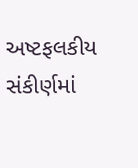અષ્ટફલકીય સંકીર્ણમાં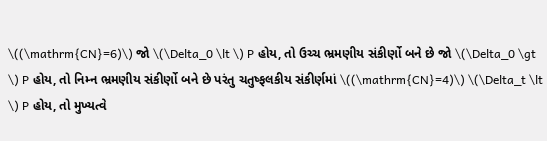\((\mathrm{CN}=6)\) જો \(\Delta_0 \lt \) P હોય, તો ઉચ્ચ ભ્રમણીય સંકીર્ણો બને છે જો \(\Delta_0 \gt \) P હોય, તો નિમ્ન ભ્રમણીય સંકીર્ણો બને છે પરંતુ ચતુષ્ફલકીય સંકીર્ણમાં \((\mathrm{CN}=4)\) \(\Delta_t \lt \) P હોય, તો મુખ્યત્વે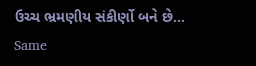ઉચ્ચ ભ્રમણીય સંકીર્ણો બને છે…
Same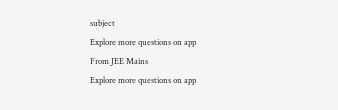subject
Explore more questions on app
From JEE Mains
Explore more questions on app